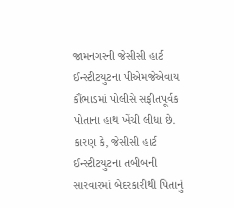જામનગરની જેસીસી હાર્ટ ઈન્સ્ટીટયુટના પીએમજેએવાય કૌંભાડમાં પોલીસે સફીતપૂર્વક પોતાના હાથ ખેંચી લીધા છે. કારણ કે, જેસીસી હાર્ટ ઈન્સ્ટીટયુટના તબીબની સારવારમાં બેદરકારીથી પિતાનું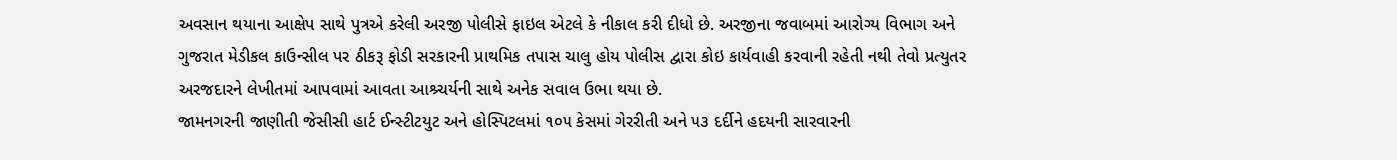અવસાન થયાના આક્ષેપ સાથે પુત્રએ કરેલી અરજી પોલીસે ફાઇલ એટલે કે નીકાલ કરી દીધો છે. અરજીના જવાબમાં આરોગ્ય વિભાગ અને ગુજરાત મેડીકલ કાઉન્સીલ પર ઠીકરૂ ફોડી સરકારની પ્રાથમિક તપાસ ચાલુ હોય પોલીસ દ્વારા કોઇ કાર્યવાહી કરવાની રહેતી નથી તેવો પ્રત્યુતર અરજદારને લેખીતમાં આપવામાં આવતા આશ્ર્ચર્યની સાથે અનેક સવાલ ઉભા થયા છે.
જામનગરની જાણીતી જેસીસી હાર્ટ ઈન્સ્ટીટયુટ અને હોસ્પિટલમાં ૧૦૫ કેસમાં ગેરરીતી અને ૫૩ દર્દીને હદયની સારવારની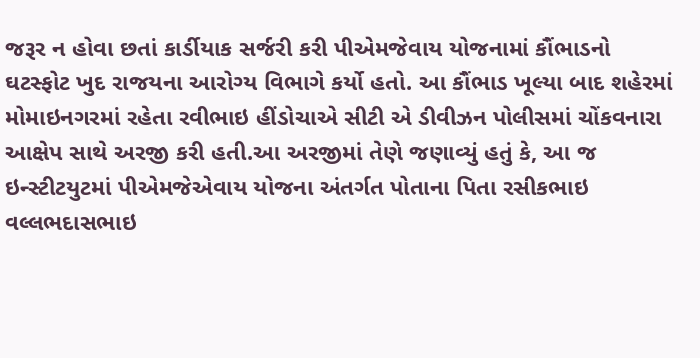જરૂર ન હોવા છતાં કાર્ડીયાક સર્જરી કરી પીએમજેવાય યોજનામાં કૌંભાડનો ઘટસ્ફોટ ખુદ રાજયના આરોગ્ય વિભાગે કર્યો હતો. આ કૌંભાડ ખૂલ્યા બાદ શહેરમાં મોમાઇનગરમાં રહેતા રવીભાઇ હીંડોચાએ સીટી એ ડીવીઝન પોલીસમાં ચોંકવનારા આક્ષેપ સાથે અરજી કરી હતી.આ અરજીમાં તેણે જણાવ્યું હતું કે, આ જ ઇન્સ્ટીટયુટમાં પીએમજેએવાય યોજના અંતર્ગત પોતાના પિતા રસીકભાઇ વલ્લભદાસભાઇ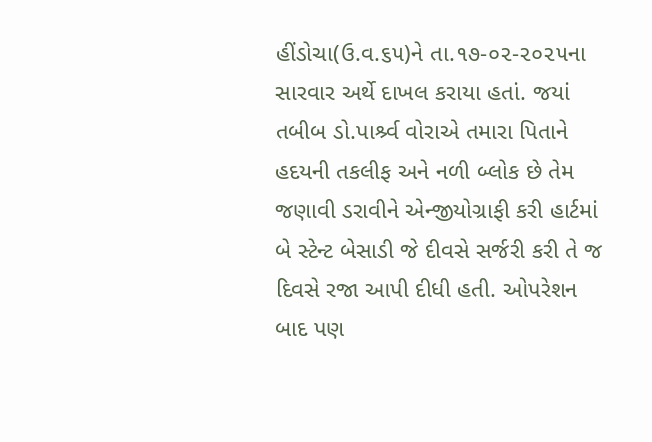હીંડોચા(ઉ.વ.૬૫)ને તા.૧૭-૦૨-૨૦૨૫ના સારવાર અર્થે દાખલ કરાયા હતાં. જયાં તબીબ ડો.પાર્શ્ર્વ વોરાએ તમારા પિતાને હદયની તકલીફ અને નળી બ્લોક છે તેમ જણાવી ડરાવીને એન્જીયોગ્રાફી કરી હાર્ટમાં બે સ્ટેન્ટ બેસાડી જે દીવસે સર્જરી કરી તે જ દિવસે રજા આપી દીધી હતી. ઓપરેશન બાદ પણ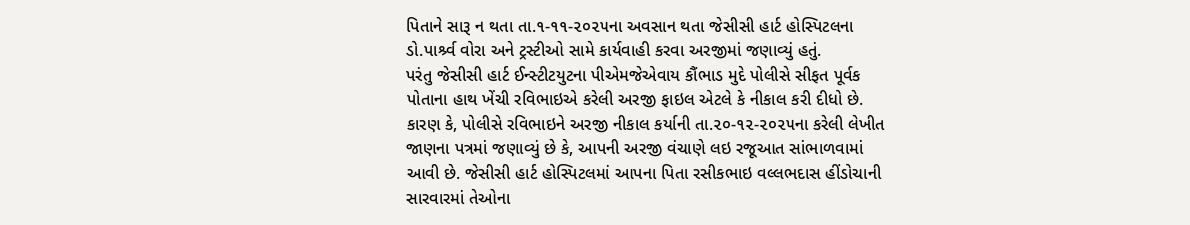પિતાને સારૂ ન થતા તા.૧-૧૧-૨૦૨૫ના અવસાન થતા જેસીસી હાર્ટ હોસ્પિટલના ડો.પાર્શ્ર્વ વોરા અને ટ્રસ્ટીઓ સામે કાર્યવાહી કરવા અરજીમાં જણાવ્યું હતું.
પરંતુ જેસીસી હાર્ટ ઈન્સ્ટીટયુટના પીએમજેએવાય કૌંભાડ મુદે પોલીસે સીફત પૂર્વક પોતાના હાથ ખેંચી રવિભાઇએ કરેલી અરજી ફાઇલ એટલે કે નીકાલ કરી દીધો છે. કારણ કે, પોલીસે રવિભાઇને અરજી નીકાલ કર્યાની તા.૨૦-૧૨-૨૦૨૫ના કરેલી લેખીત જાણના પત્રમાં જણાવ્યું છે કે, આપની અરજી વંચાણે લઇ રજૂઆત સાંભાળવામાં આવી છે. જેસીસી હાર્ટ હોસ્પિટલમાં આપના પિતા રસીકભાઇ વલ્લભદાસ હીંડોચાની સારવારમાં તેઓના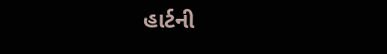હાર્ટની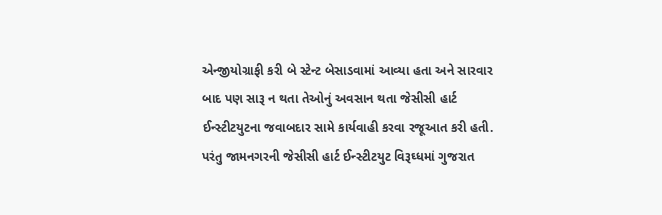એન્જીયોગ્રાફી કરી બે સ્ટેન્ટ બેસાડવામાં આવ્યા હતા અને સારવાર બાદ પણ સારૂ ન થતા તેઓનું અવસાન થતા જેસીસી હાર્ટ ઈન્સ્ટીટયુટના જવાબદાર સામે કાર્યવાહી કરવા રજૂઆત કરી હતી.
પરંતુ જામનગરની જેસીસી હાર્ટ ઈન્સ્ટીટયુટ વિરૂઘ્ધમાં ગુજરાત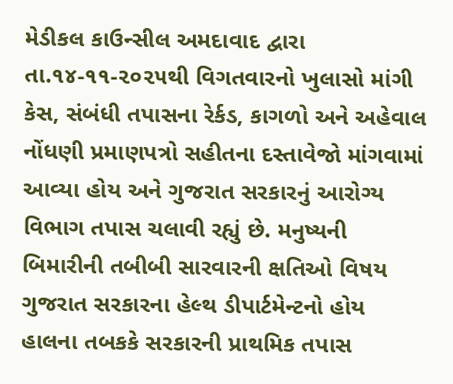મેડીકલ કાઉન્સીલ અમદાવાદ દ્વારા તા.૧૪-૧૧-૨૦૨૫થી વિગતવારનો ખુલાસો માંગી કેસ, સંબંધી તપાસના રેર્કડ, કાગળો અને અહેવાલ નોંધણી પ્રમાણપત્રો સહીતના દસ્તાવેજો માંગવામાં આવ્યા હોય અને ગુજરાત સરકારનું આરોગ્ય વિભાગ તપાસ ચલાવી રહ્યું છે. મનુષ્યની બિમારીની તબીબી સારવારની ક્ષતિઓ વિષય ગુજરાત સરકારના હેલ્થ ડીપાર્ટમેન્ટનો હોય હાલના તબકકે સરકારની પ્રાથમિક તપાસ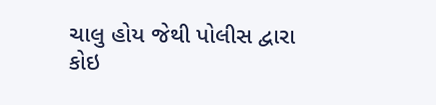ચાલુ હોય જેથી પોલીસ દ્વારા કોઇ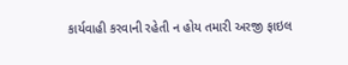કાર્યવાહી કરવાની રહેતી ન હોય તમારી અરજી ફાઇલ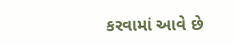કરવામાં આવે છે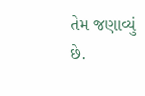તેમ જણાવ્યું છે.